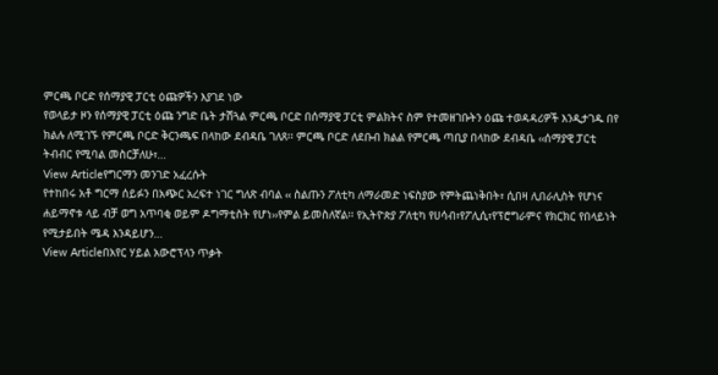ምርጫ ቦርድ የሰማያዊ ፓርቲ ዕጩዎችን እያገደ ነው
የወላይታ ዞን የሰማያዊ ፓርቲ ዕጩ ንግድ ቤት ታሽጓል ምርጫ ቦርድ በሰማያዊ ፓርቲ ምልክትና ስም የተመዘገቡትን ዕጩ ተወዳዳሪዎች እንዲታገዱ በየ ክልሉ ለሚገኙ የምርጫ ቦርድ ቅርንጫፍ በላከው ደብዳቤ ገለጸ፡፡ ምርጫ ቦርድ ለደቡብ ክልል የምርጫ ጣቢያ በላከው ደብዳቤ ‹‹ሰማያዊ ፓርቲ ትብብር የሚባል መስርቻለሁ፣...
View Articleየግርማን መንገድ አፈረሱት
የተከበሩ አቶ ግርማ ሰይፉን በአጭር አረፍተ ነገር ግለጽ ብባል ‹‹ ስልጡን ፖለቲካ ለማራመድ ነፍስያው የምትጨነቅበት፣ ሲበዛ ሊበራሊስት የሆነና ሐይማኖቱ ላይ ብቻ ወግ አጥባቂ ወይም ዶግማቲስት የሆነ››የምል ይመስለኛል፡፡ የኢትዮጵያ ፖለቲካ የሀሳብ፣የፖሊሲ፣የፕሮግራምና የክርክር የበላይነት የሚታይበት ሜዳ እንዳይሆን...
View Articleበአየር ሃይል አውሮፕላን ጥቃት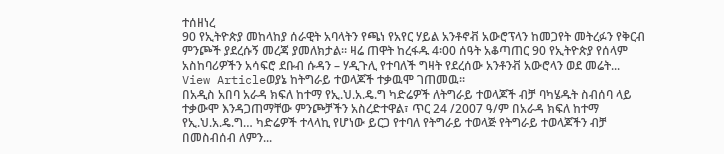ተሰዘነረ
90 የኢትዮጵያ መከላከያ ሰራዊት አባላትን የጫነ የአየር ሃይል አንቶኖቭ አውሮፕላን ከመጋየት መትረፉን የቅርብ ምንጮች ያደረሱኝ መረጃ ያመለክታል። ዛሬ ጠዋት ከረፋዱ 4፡00 ሰዓት አቆጣጠር 90 የኢትዮጵያ የሰላም አስከባሪዎችን አሳፍሮ ደቡብ ሱዳን – ሃዲጉሊ የተባለች ግዛት የደረሰው አንቶንቭ አውሮላን ወደ መሬት...
View Articleወያኔ ከትግራይ ተወላጆች ተቃዉሞ ገጠመዉ፡፡
በአዲስ አበባ አራዳ ክፍለ ከተማ የኢ.ህ.አ.ዴ.ግ ካድሬዎች ለትግራይ ተወላጆች ብቻ ባካሄዱት ስብሰባ ላይ ተቃውሞ እንዳጋጠማቸው ምንጮቻችን አስረድተዋል፣ ጥር 24 /2007 ዓ/ም በአራዳ ክፍለ ከተማ የኢ.ህ.አ.ዴ.ግ… ካድሬዎች ተላላኪ የሆነው ይርጋ የተባለ የትግራይ ተወላጅ የትግራይ ተወላጆችን ብቻ በመስብሰብ ለምን...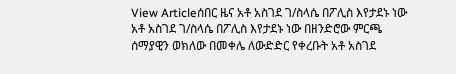View Articleሰበር ዜና አቶ አስገደ ገ/ስላሴ በፖሊስ እየታደኑ ነው
አቶ አስገደ ገ/ስላሴ በፖሊስ እየታደኑ ነው በዘንድሮው ምርጫ ሰማያዊን ወክለው በመቀሌ ለውድድር የቀረቡት አቶ አስገደ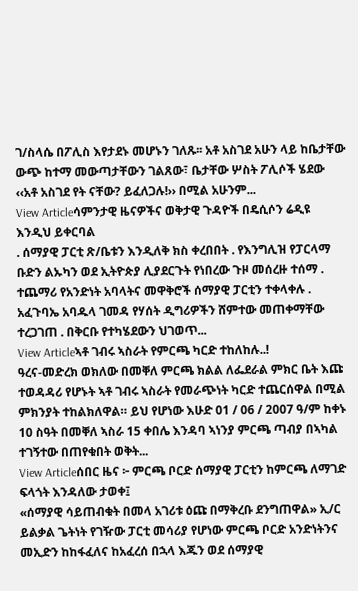ገ/ስላሴ በፖሊስ እየታደኑ መሆኑን ገለጹ፡፡ አቶ አስገደ አሁን ላይ ከቤታቸው ውጭ ከተማ መውጣታቸውን ገልጸው፣ ቤታቸው ሦስት ፖሊሶች ሄደው ‹‹አቶ አስገደ የት ናቸው? ይፈለጋሉ!›› በሚል አሁንም...
View Articleሳምንታዊ ዜናዎችና ወቅታዊ ጉዳዮች በዴሲሶን ሬዲዩ እንዲህ ይቀርባል
. ሰማያዊ ፓርቲ ጽ/ቤቱን እንዲለቅ ክስ ቀረበበት . የእንግሊዝ የፓርላማ ቡድን ልኡካን ወደ ኢትዮጵያ ሊያደርጉት የነበረው ጉዞ መሰረዙ ተሰማ . ተጨማሪ የአንድነት አባላትና መዋቅሮች ሰማያዊ ፓርቲን ተቀላቀሉ . አፈጉባኤ አባዱላ ገመዳ የሃሰት ዲግሪዎችን ሸምተው መጠቀማቸው ተረጋገጠ . በቅርቡ የተካሄደውን ህገወጥ...
View Articleኣቶ ገብሩ ኣስራት የምርጫ ካርድ ተከለከሉ..!
ዓረና-መድረክ ወክለው በመቐለ ምርጫ ክልል ለፌደራል ምክር ቤት እጩ ተወዳዳሪ የሆኑት ኣቶ ገብሩ ኣስራት የመራጭነት ካርድ ተጨርሰዋል በሚል ምክንያት ተከልክለዋል። ይህ የሆነው እሁድ 01 / 06 / 2007 ዓ/ም ከቀኑ 10 ስዓት በመቐለ ኣስራ 15 ቀበሌ እንዳባ ኣነንያ ምርጫ ጣብያ በኣካል ተገኝተው በጠየቁበት ወቅት...
View Articleሰበር ዜና ፦ ምርጫ ቦርድ ሰማያዊ ፓርቲን ከምርጫ ለማገድ ፍላጎት እንዳለው ታወቀ፤
«ሰማያዊ ሳይጠብቁት በመላ አገሪቱ ዕጩ በማቅረቡ ደንግጠዋል» ኢ/ር ይልቃል ጌትነት የገዥው ፓርቲ መሳሪያ የሆነው ምርጫ ቦርድ አንድነትንና መኢድን ከከፋፈለና ከአፈረሰ በኋላ እጁን ወደ ሰማያዊ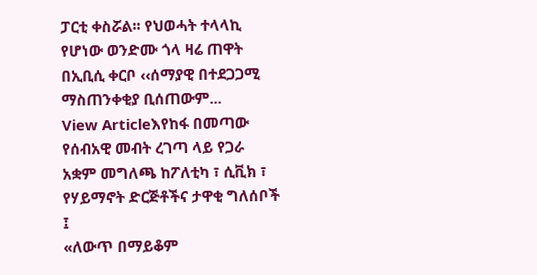ፓርቲ ቀስሯል፡፡ የህወሓት ተላላኪ የሆነው ወንድሙ ጎላ ዛሬ ጠዋት በኢቢሲ ቀርቦ ‹‹ሰማያዊ በተደጋጋሚ ማስጠንቀቂያ ቢሰጠውም...
View Articleእየከፋ በመጣው የሰብአዊ መብት ረገጣ ላይ የጋራ አቋም መግለጫ ከፖለቲካ ፣ ሲቪክ ፣ የሃይማኖት ድርጅቶችና ታዋቂ ግለሰቦች ፤
«ለውጥ በማይቆም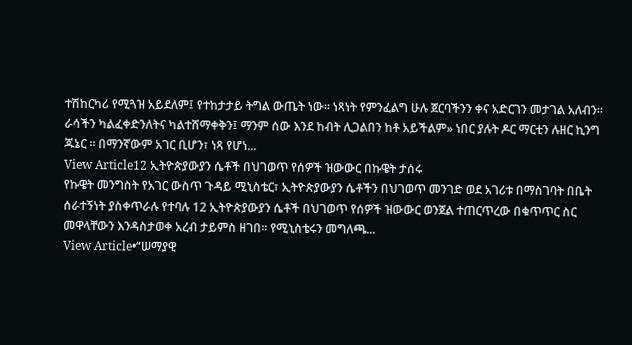ተሽከርካሪ የሚጓዝ አይደለም፤ የተከታታይ ትግል ውጤት ነው። ነጻነት የምንፈልግ ሁሉ ጀርባችንን ቀና አድርገን መታገል አለብን። ራሳችን ካልፈቀድንለትና ካልተሸማቀቅን፤ ማንም ሰው እንደ ከብት ሊጋልበን ከቶ አይችልም» ነበር ያሉት ዶር ማርቲን ሉዘር ኪንግ ጁኔር ። በማንኛውም አገር ቢሆን፣ ነጻ የሆነ...
View Article12 ኢትዮጵያውያን ሴቶች በህገወጥ የሰዎች ዝውውር በኩዌት ታሰሩ
የኩዌት መንግስት የአገር ውስጥ ጉዳይ ሚኒስቴር፣ ኢትዮጵያውያን ሴቶችን በህገወጥ መንገድ ወደ አገሪቱ በማስገባት በቤት ሰራተኝነት ያስቀጥራሉ የተባሉ 12 ኢትዮጵያውያን ሴቶች በህገወጥ የሰዎች ዝውውር ወንጀል ተጠርጥረው በቁጥጥር ስር መዋላቸውን እንዳስታወቀ አረብ ታይምስ ዘገበ፡፡ የሚኒስቴሩን መግለጫ...
View Article•“ሠማያዊ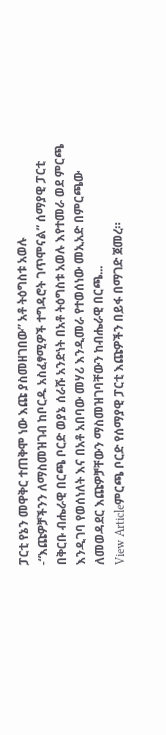ፓርቲ የኔን መዋቅር ተጠቅሞ ነው እጩ ያስመዘገበው” አቶ ትዕግስቱ አወሉ
-“እጩዎቻችንን ለማስመዝገብ ከቦርዱ አስፈፃሚዎች ተግዳሮት ገጥሞናል” ሰማያዊ ፓርቲ በቅርቡ ብሔራዊ በርጫ ቦርድ ወያኔ ሰራሹ አንድነት በአቶ ትዕግስቱ አወሉ እየተመራ ወደ ምርጫ እንዲገባ የወሰነለት እና በአቶ አበባው መሃሪ እንዲመራ የተወሰነው መኢአድ በምርጫው ለመወዳደር እጩዎቻቸውን ማስመዝገባቸውን ከብሔራዊ በርጫ...
View Articleምርጫ ቦርድ የሰማያዊ ፓርቲ እጩዎችን በይፋ በማገድ ጀመረ።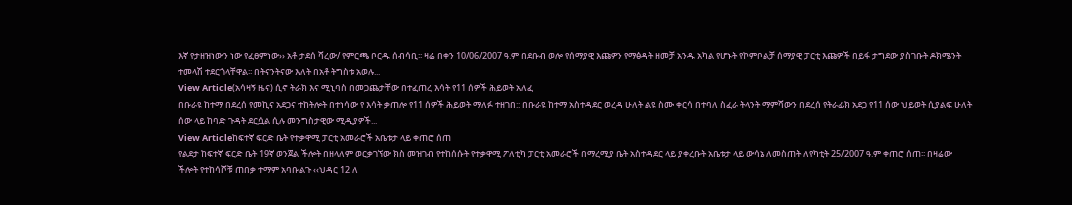እኛ የታዘዝነውን ነው የፈፀምነው›› አቶ ታደሰ ሻረው/ የምርጫ ቦርዱ ሰብሳቢ፡፡ ዛሬ በቀን 10/06/2007 ዓ.ም በደቡብ ወሎ የሰማያዊ እጩዎን የማፅዳት ዘመቻ አንዱ አካል የሆኑት የኮምቦልቻ ሰማያዊ ፓርቲ እጩዎች በይፋ ታግደው ያስገቡት ዶክሜንት ተመላሽ ተደርጎላቸዋል፡፡ በትናንትናው እለት በአቶ ትግስቱ አወሉ...
View Article(አሳዛኝ ዜና) ሲኖ ትራክ እና ሚኒባስ በመጋጨታቸው በተፈጠረ እሳት የ11 ሰዎች ሕይወት አለፈ
በቡራዩ ከተማ በደረሰ የመኪና አደጋና ተከትሎት በተነሳው የ እሳት ቃጠሎ የ11 ሰዎች ሕይወት ማለፉ ተዘገበ:: በቡራዩ ከተማ አስተዳደር ወረዳ ሁለት ልዩ ስሙ ቀርሳ በተባለ ስፈራ ትላንት ማምሻውን በደረሰ የትራፊክ አደጋ የ11 ሰው ህይወት ሲያልፍ ሁለት ሰው ላይ ከባድ ጉዳት ደርሷል ሲሉ መንግስታዊው ሚዲያዎች...
View Articleከፍተኛ ፍርድ ቤት የተቃዋሚ ፓርቲ አመራሮች አቤቱታ ላይ ቀጠሮ ሰጠ
የልደታ ከፍተኛ ፍርድ ቤት 19ኛ ወንጀል ችሎት በዘላለም ወርቃገኘው ክስ መዝገብ የተከሰሱት የተቃዋሚ ፖለቲካ ፓርቲ አመራሮች በማረሚያ ቤት አስተዳደር ላይ ያቀረቡት አቤቱታ ላይ ውሳኔ ለመስጠት ለየካቲት 25/2007 ዓ.ም ቀጠሮ ሰጠ፡፡ በዛሬው ችሎት የተከሳሾቹ ጠበቃ ተማም አባቡልጉ ‹‹ህዳር 12 ለ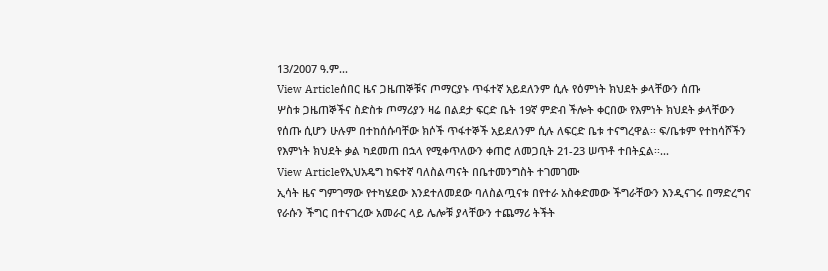13/2007 ዓ.ም...
View Articleሰበር ዜና ጋዜጠኞቹና ጦማርያኑ ጥፋተኛ አይደለንም ሲሉ የዕምነት ክህደት ቃላቸውን ሰጡ
ሦስቱ ጋዜጠኞችና ስድስቱ ጦማሪያን ዛሬ በልደታ ፍርድ ቤት 19ኛ ምድብ ችሎት ቀርበው የእምነት ክህደት ቃላቸውን የሰጡ ሲሆን ሁሉም በተከሰሱባቸው ክሶች ጥፋተኞች አይደለንም ሲሉ ለፍርድ ቤቱ ተናግረዋል፡፡ ፍ/ቤቱም የተከሳሾችን የእምነት ክህደት ቃል ካደመጠ በኋላ የሚቀጥለውን ቀጠሮ ለመጋቢት 21-23 ሠጥቶ ተበትኗል፡፡...
View Articleየኢህአዴግ ከፍተኛ ባለስልጣናት በቤተመንግስት ተገመገሙ
ኢሳት ዜና ግምገማው የተካሄደው እንደተለመደው ባለስልጧናቱ በየተራ አስቀድመው ችግራቸውን እንዲናገሩ በማድረግና የራሱን ችግር በተናገረው አመራር ላይ ሌሎቹ ያላቸውን ተጨማሪ ትችት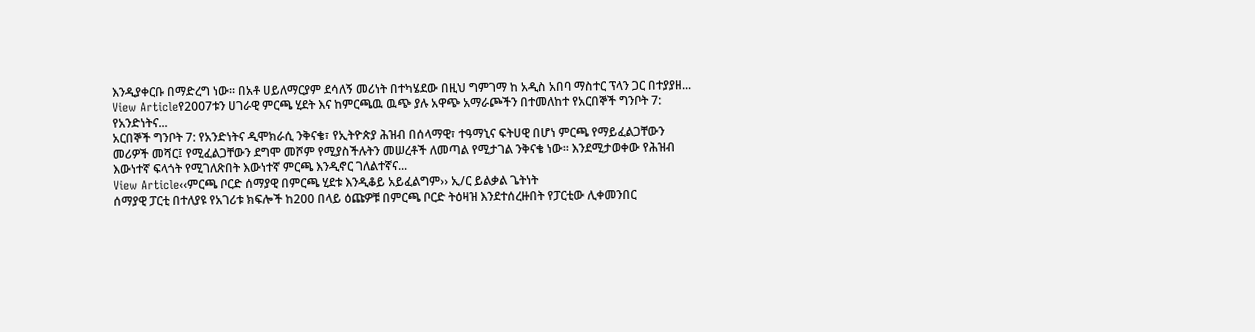እንዲያቀርቡ በማድረግ ነው። በአቶ ሀይለማርያም ደሳለኝ መሪነት በተካሄደው በዚህ ግምገማ ከ አዲስ አበባ ማስተር ፕላን ጋር በተያያዘ...
View Articleየ2007ቱን ሀገራዊ ምርጫ ሂደት እና ከምርጫዉ ዉጭ ያሉ አዋጭ አማራጮችን በተመለከተ የአርበኞች ግንቦት 7: የአንድነትና...
አርበኞች ግንቦት 7: የአንድነትና ዲሞክራሲ ንቅናቄ፣ የኢትዮጵያ ሕዝብ በሰላማዊ፣ ተዓማኒና ፍትሀዊ በሆነ ምርጫ የማይፈልጋቸውን መሪዎች መሻር፤ የሚፈልጋቸውን ደግሞ መሾም የሚያስችሉትን መሠረቶች ለመጣል የሚታገል ንቅናቄ ነው። እንደሚታወቀው የሕዝብ እውነተኛ ፍላጎት የሚገለጽበት እውነተኛ ምርጫ እንዲኖር ገለልተኛና...
View Article‹‹ምርጫ ቦርድ ሰማያዊ በምርጫ ሂደቱ እንዲቆይ አይፈልግም›› ኢ/ር ይልቃል ጌትነት
ሰማያዊ ፓርቲ በተለያዩ የአገሪቱ ክፍሎች ከ200 በላይ ዕጩዎቹ በምርጫ ቦርድ ትዕዛዝ እንደተሰረዙበት የፓርቲው ሊቀመንበር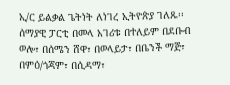ኢ/ር ይልቃል ጌትነት ለነገረ ኢትዮጵያ ገለጹ፡፡ ሰማያዊ ፓርቲ በመላ አገሪቱ በተለይም በደቡብ ወሎ፣ በሰሜን ሸዋ፣ በወላይታ፣ በቤንች ማጅ፣ በምዕ/ጎጃም፣ በሲዳማ፣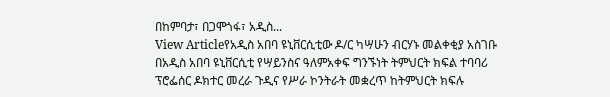በከምባታ፣ በጋሞጎፋ፣ አዲስ...
View Articleየአዲስ አበባ ዩኒቨርሲቲው ዶ/ር ካሣሁን ብርሃኑ መልቀቂያ አስገቡ
በአዲስ አበባ ዩኒቨርሲቲ የሣይንስና ዓለምአቀፍ ግንኙነት ትምህርት ክፍል ተባባሪ ፕሮፌሰር ዶክተር መረራ ጉዲና የሥራ ኮንትራት መቋረጥ ከትምህርት ክፍሉ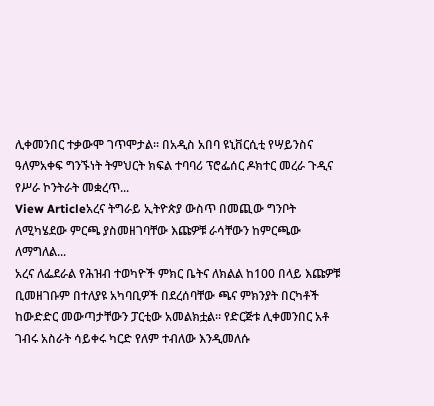ሊቀመንበር ተቃውሞ ገጥሞታል። በአዲስ አበባ ዩኒቨርሲቲ የሣይንስና ዓለምአቀፍ ግንኙነት ትምህርት ክፍል ተባባሪ ፕሮፌሰር ዶክተር መረራ ጉዲና የሥራ ኮንትራት መቋረጥ...
View Articleአረና ትግራይ ኢትዮጵያ ውስጥ በመጪው ግንቦት ለሚካሄደው ምርጫ ያስመዘገባቸው እጩዎቹ ራሳቸውን ከምርጫው ለማግለል...
አረና ለፌደራል የሕዝብ ተወካዮች ምክር ቤትና ለክልል ከ100 በላይ እጩዎቹ ቢመዘገቡም በተለያዩ አካባቢዎች በደረሰባቸው ጫና ምክንያት በርካቶች ከውድድር መውጣታቸውን ፓርቲው አመልክቷል። የድርጅቱ ሊቀመንበር አቶ ገብሩ አስራት ሳይቀሩ ካርድ የለም ተብለው እንዲመለሱ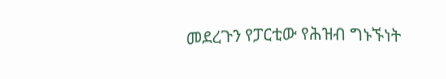መደረጉን የፓርቲው የሕዝብ ግኑኙነት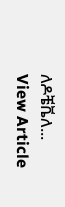ለዶቼቬለ...
View Article